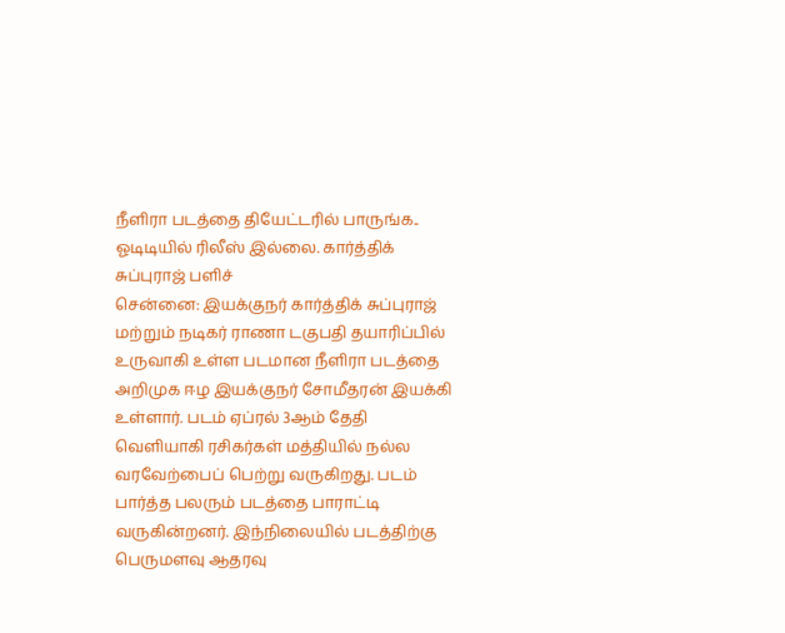நீளிரா படத்தை தியேட்டரில் பாருங்க.. ஓடிடியில் ரிலீஸ் இல்லை. கார்த்திக் சுப்புராஜ் பளிச்
சென்னை: இயக்குநர் கார்த்திக் சுப்புராஜ் மற்றும் நடிகர் ராணா டகுபதி தயாரிப்பில் உருவாகி உள்ள படமான நீளிரா படத்தை அறிமுக ஈழ இயக்குநர் சோமீதரன் இயக்கி உள்ளார். படம் ஏப்ரல் 3ஆம் தேதி வெளியாகி ரசிகர்கள் மத்தியில் நல்ல வரவேற்பைப் பெற்று வருகிறது. படம் பார்த்த பலரும் படத்தை பாராட்டி வருகின்றனர். இந்நிலையில் படத்திற்கு பெருமளவு ஆதரவு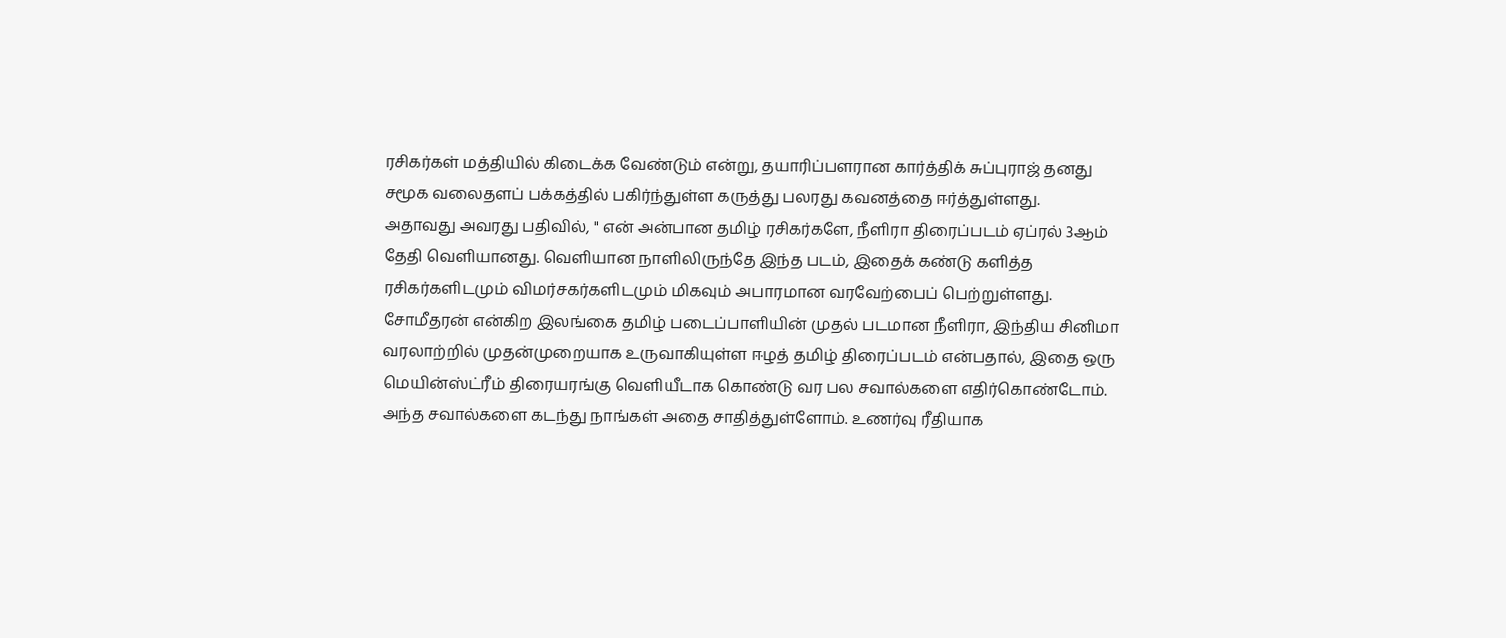ரசிகர்கள் மத்தியில் கிடைக்க வேண்டும் என்று, தயாரிப்பளரான கார்த்திக் சுப்புராஜ் தனது சமூக வலைதளப் பக்கத்தில் பகிர்ந்துள்ள கருத்து பலரது கவனத்தை ஈர்த்துள்ளது.
அதாவது அவரது பதிவில், " என் அன்பான தமிழ் ரசிகர்களே, நீளிரா திரைப்படம் ஏப்ரல் 3ஆம் தேதி வெளியானது. வெளியான நாளிலிருந்தே இந்த படம், இதைக் கண்டு களித்த ரசிகர்களிடமும் விமர்சகர்களிடமும் மிகவும் அபாரமான வரவேற்பைப் பெற்றுள்ளது. சோமீதரன் என்கிற இலங்கை தமிழ் படைப்பாளியின் முதல் படமான நீளிரா, இந்திய சினிமா வரலாற்றில் முதன்முறையாக உருவாகியுள்ள ஈழத் தமிழ் திரைப்படம் என்பதால், இதை ஒரு மெயின்ஸ்ட்ரீம் திரையரங்கு வெளியீடாக கொண்டு வர பல சவால்களை எதிர்கொண்டோம். அந்த சவால்களை கடந்து நாங்கள் அதை சாதித்துள்ளோம். உணர்வு ரீதியாக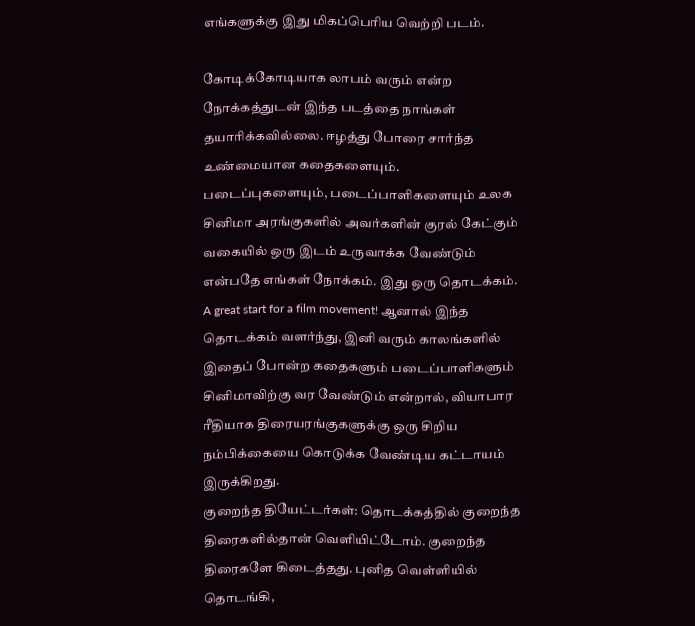எங்களுக்கு இது மிகப்பெரிய வெற்றி படம்.

கோடிக்கோடியாக லாபம் வரும் என்ற நோக்கத்துடன் இந்த படத்தை நாங்கள் தயாரிக்கவில்லை. ஈழத்து போரை சார்ந்த உண்மையான கதைகளையும். படைப்புகளையும், படைப்பாளிகளையும் உலக சினிமா அரங்குகளில் அவர்களின் குரல் கேட்கும் வகையில் ஒரு இடம் உருவாக்க வேண்டும் என்பதே எங்கள் நோக்கம். இது ஒரு தொடக்கம். A great start for a film movement! ஆனால் இந்த தொடக்கம் வளர்ந்து, இனி வரும் காலங்களில் இதைப் போன்ற கதைகளும் படைப்பாளிகளும் சினிமாவிற்கு வர வேண்டும் என்றால், வியாபார ரீதியாக திரையரங்குகளுக்கு ஒரு சிறிய நம்பிக்கையை கொடுக்க வேண்டிய கட்டாயம் இருக்கிறது.
குறைந்த தியேட்டர்கள்: தொடக்கத்தில் குறைந்த திரைகளில்தான் வெளியிட்டோம். குறைந்த திரைகளே கிடைத்தது. புனித வெள்ளியில் தொடங்கி,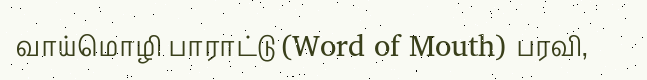வாய்மொழி பாராட்டு (Word of Mouth) பரவி,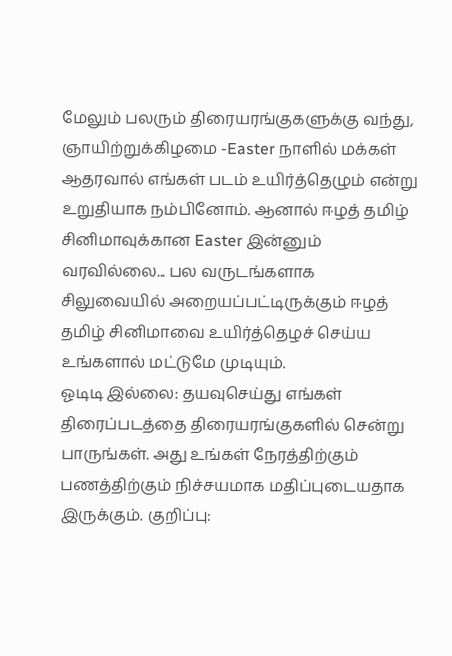மேலும் பலரும் திரையரங்குகளுக்கு வந்து, ஞாயிற்றுக்கிழமை -Easter நாளில் மக்கள் ஆதரவால் எங்கள் படம் உயிர்த்தெழும் என்று உறுதியாக நம்பினோம். ஆனால் ஈழத் தமிழ் சினிமாவுக்கான Easter இன்னும் வரவில்லை... பல வருடங்களாக சிலுவையில் அறையப்பட்டிருக்கும் ஈழத் தமிழ் சினிமாவை உயிர்த்தெழச் செய்ய உங்களால் மட்டுமே முடியும்.
ஓடிடி இல்லை: தயவுசெய்து எங்கள் திரைப்படத்தை திரையரங்குகளில் சென்று பாருங்கள். அது உங்கள் நேரத்திற்கும் பணத்திற்கும் நிச்சயமாக மதிப்புடையதாக இருக்கும். குறிப்பு: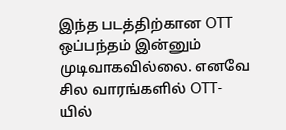இந்த படத்திற்கான OTT ஒப்பந்தம் இன்னும் முடிவாகவில்லை. எனவே சில வாரங்களில் OTT-யில்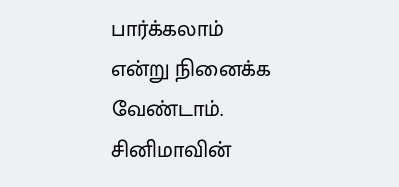பார்க்கலாம் என்று நினைக்க வேண்டாம். சினிமாவின்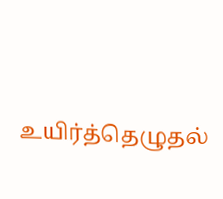உயிர்த்தெழுதல்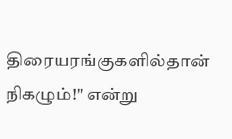திரையரங்குகளில்தான் நிகழும்!" என்று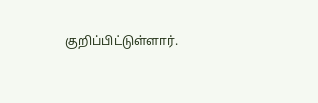குறிப்பிட்டுள்ளார்.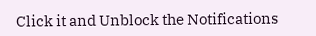Click it and Unblock the Notifications